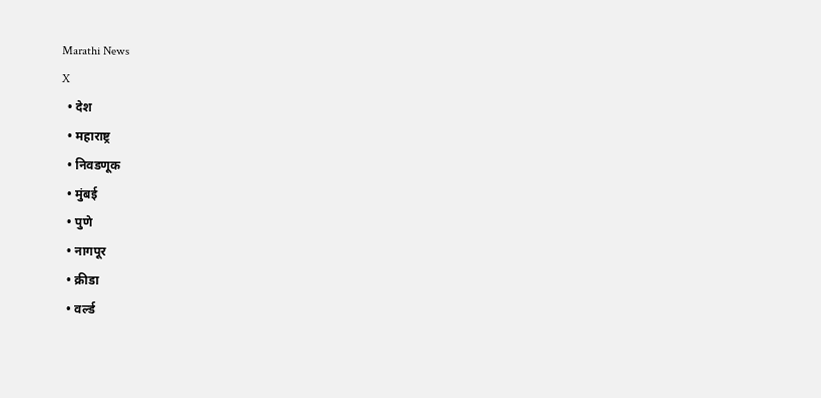Marathi News
X
  • देश
  • महाराष्ट्र
  • निवडणूक
  • मुंबई
  • पुणे
  • नागपूर
  • क्रीडा
  • वर्ल्ड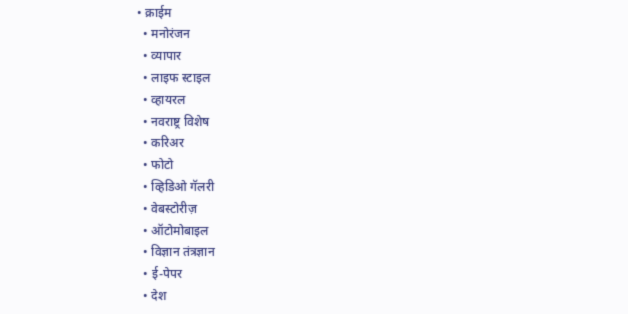• क्राईम
  • मनोरंजन
  • व्यापार
  • लाइफ स्टाइल
  • व्हायरल
  • नवराष्ट्र विशेष
  • करिअर
  • फोटो
  • व्हिडिओ गॅलरी
  • वेबस्टोरीज़
  • ऑटोमोबाइल
  • विज्ञान तंत्रज्ञान
  • ई-पेपर
  • देश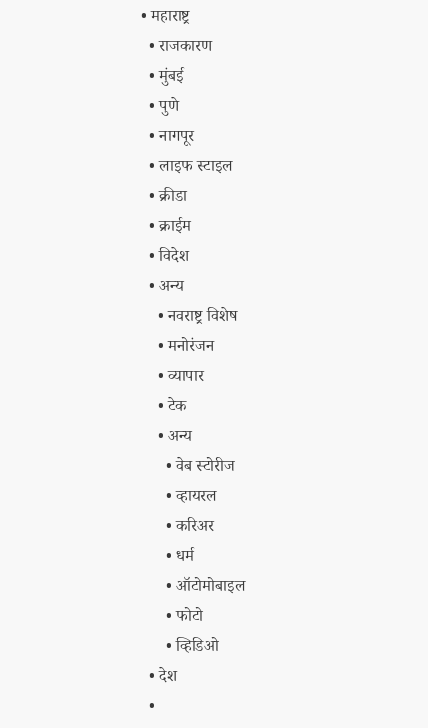• महाराष्ट्र
  • राजकारण
  • मुंबई
  • पुणे
  • नागपूर
  • लाइफ स्टाइल
  • क्रीडा
  • क्राईम
  • विदेश
  • अन्य
    • नवराष्ट्र विशेष
    • मनोरंजन
    • व्यापार
    • टेक
    • अन्य
      • वेब स्टोरीज
      • व्हायरल
      • करिअर
      • धर्म
      • ऑटोमोबाइल
      • फोटो
      • व्हिडिओ
  • देश
  •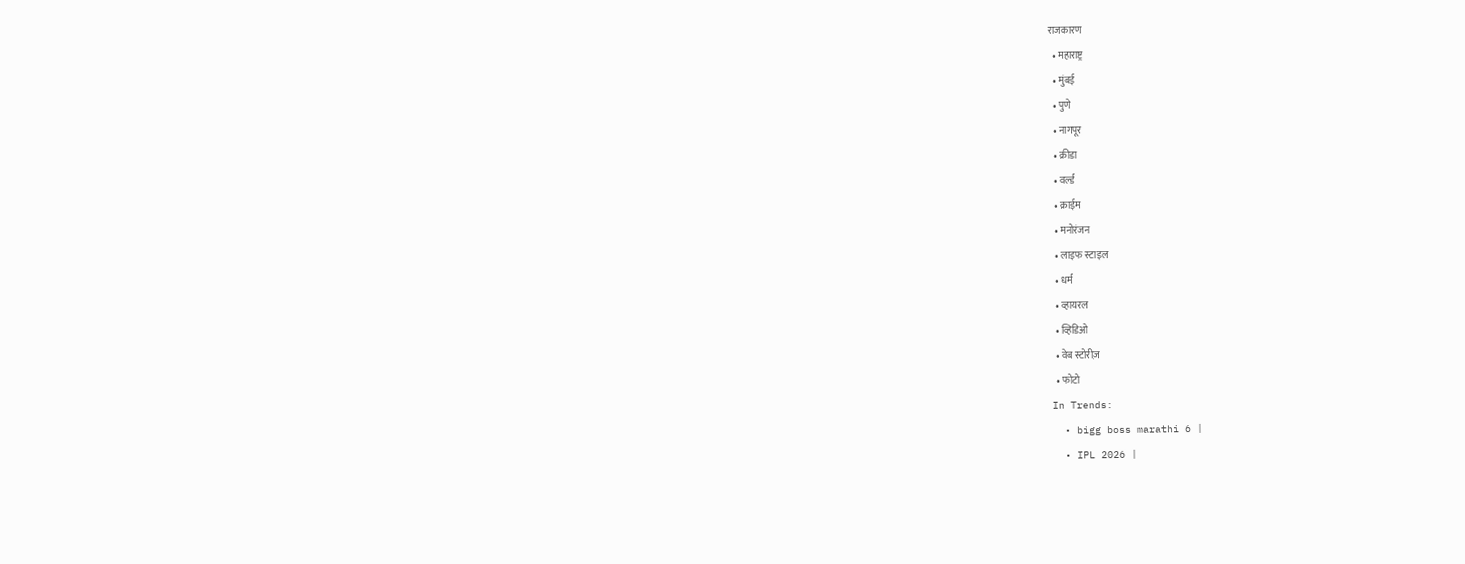राजकारण
  • महाराष्ट्र
  • मुंबई
  • पुणे
  • नागपूर
  • क्रीडा
  • वर्ल्ड
  • क्राईम
  • मनोरंजन
  • लाइफ स्टाइल
  • धर्म
  • व्हायरल
  • व्हिडिओ
  • वेब स्टोरीज़
  • फोटो
In Trends:
  • bigg boss marathi 6 |
  • IPL 2026 |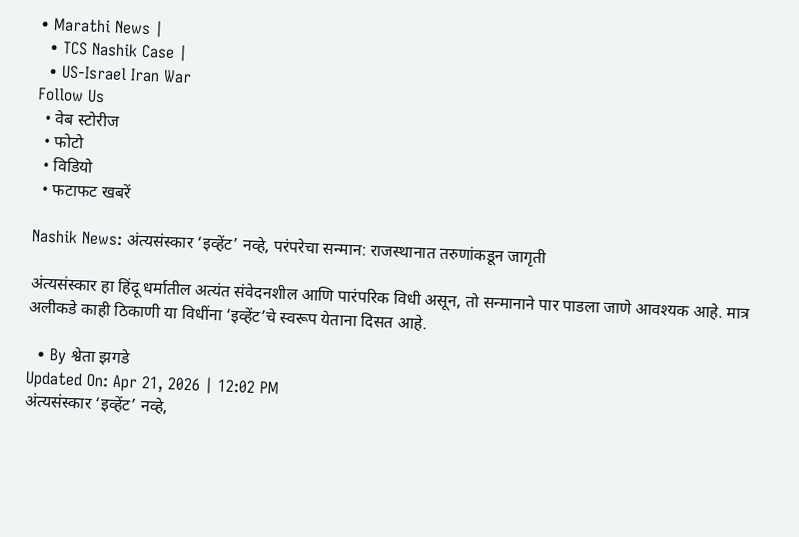• Marathi News |
  • TCS Nashik Case |
  • US-Israel Iran War
Follow Us
  • वेब स्टोरीज
  • फोटो
  • विडियो
  • फटाफट खबरें

Nashik News: अंत्यसंस्कार ‘इव्हेंट’ नव्हे, परंपरेचा सन्मान: राजस्थानात तरुणांकडून जागृती

अंत्यसंस्कार हा हिंदू धर्मातील अत्यंत संवेदनशील आणि पारंपरिक विधी असून, तो सन्मानाने पार पाडला जाणे आवश्यक आहे. मात्र अलीकडे काही ठिकाणी या विधींना ‘इव्हेंट’चे स्वरूप येताना दिसत आहे.

  • By श्वेता झगडे
Updated On: Apr 21, 2026 | 12:02 PM
अंत्यसंस्कार ‘इव्हेंट’ नव्हे,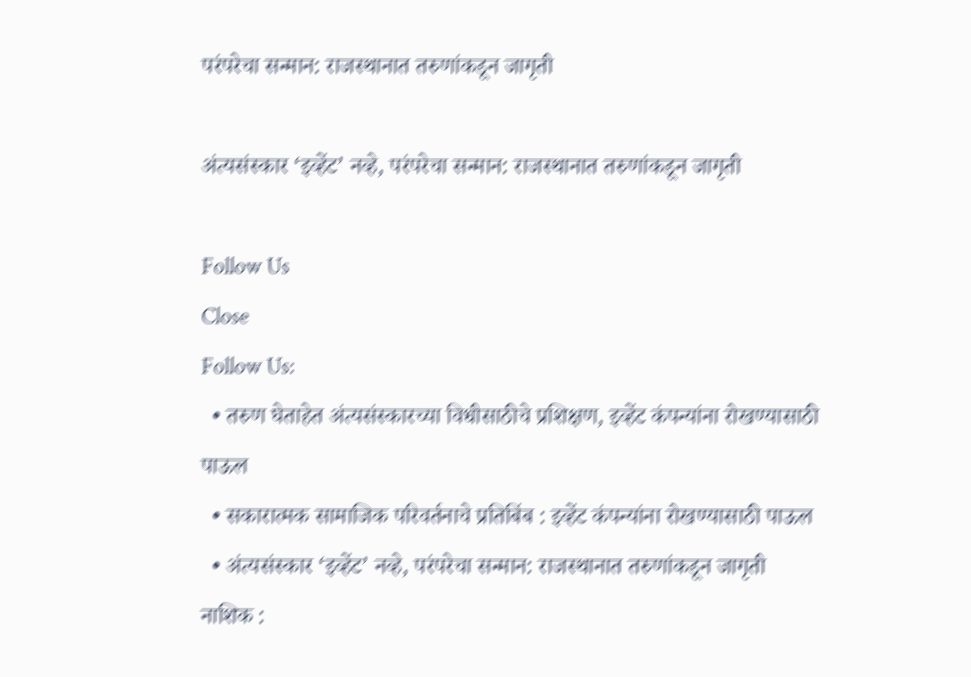परंपरेचा सन्मान: राजस्थानात तरुणांकडून जागृती

अंत्यसंस्कार ‘इव्हेंट’ नव्हे, परंपरेचा सन्मान: राजस्थानात तरुणांकडून जागृती

Follow Us
Close
Follow Us:
  • तरुण घेताहेत अंत्यसंस्कारच्या विधीसाठीचे प्रशिक्षण, इव्हेंट कंपन्यांना रोखण्यासाठी पाऊल
  • सकारात्मक सामाजिक परिवर्तनाचे प्रतिबिंब : इव्हेंट कंपन्यांना रोखण्यासाठी पाऊल
  • अंत्यसंस्कार ‘इव्हेंट’ नव्हे, परंपरेचा सन्मान: राजस्थानात तरुणांकडून जागृती
नाशिक :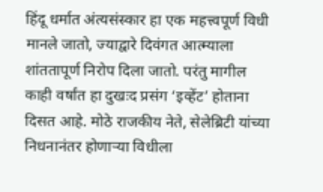हिंदू धर्मात अंत्यसंस्कार हा एक महत्त्वपूर्ण विधी मानले जातो, ज्याद्वारे दिवंगत आत्म्याला शांततापूर्ण निरोप दिला जातो. परंतु मागील काही वर्षांत हा दुखःद प्रसंग ‘इव्हेंट’ होताना दिसत आहे. मोठे राजकीय नेते, सेलेब्रिटी यांच्या निधनानंतर होणाऱ्या विधीला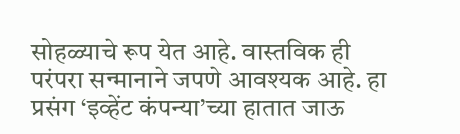सोहळ्याचे रूप येत आहे. वास्तविक ही परंपरा सन्मानाने जपणे आवश्यक आहे. हा प्रसंग ‘इव्हेंट कंपन्या’च्या हातात जाऊ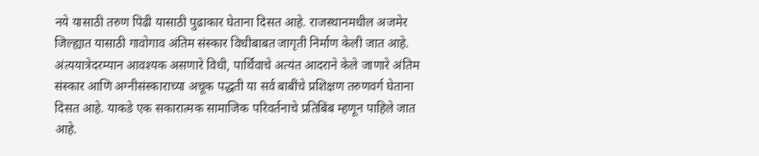नये यासाठी तरुण पिढी यासाठी पुढाकार घेताना दिसत आहे. राजस्थानमधील अजमेर जिल्ह्यात यासाठी गावोगाव अंतिम संस्कार विधीबाबत जागृती निर्माण केली जात आहे. अंत्ययात्रेदरम्यान आवश्यक असणारे विधी, पार्थिवाचे अत्यंत आदराने केले जाणारे अंतिम संस्कार आणि अग्नीसंस्काराच्या अचूक पद्धती या सर्व बाबींचे प्रशिक्षण तरुणवर्ग घेताना दिसत आहे. याकडे एक सकारात्मक सामाजिक परिवर्तनाचे प्रतिबिंब म्हणून पाहिले जात आहे.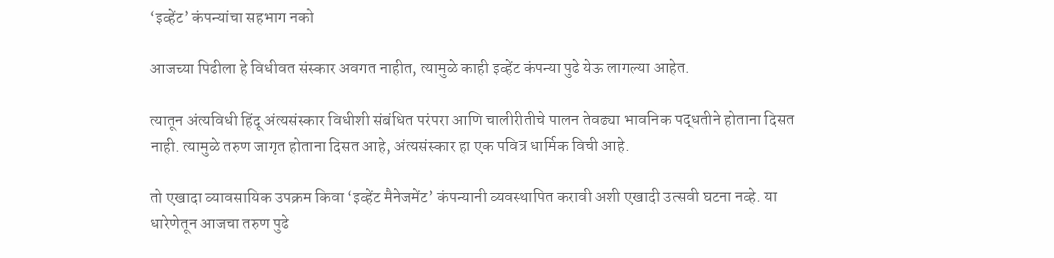‘इव्हेंट’ कंपन्यांचा सहभाग नको

आजच्या पिढीला हे विधीवत संस्कार अवगत नाहीत, त्यामुळे काही इव्हेंट कंपन्या पुढे येऊ लागल्या आहेत.

त्यातून अंत्यविधी हिंदू अंत्यसंस्कार विधीशी संबंधित परंपरा आणि चालीरीतीचे पालन तेवढ्या भावनिक पद्धतीने होताना दिसत नाही. त्यामुळे तरुण जागृत होताना दिसत आहे, अंत्यसंस्कार हा एक पवित्र धार्मिक विची आहे.

तो एखादा व्यावसायिक उपक्रम किवा ‘इव्हेंट मैनेजमेंट’ कंपन्यानी व्यवस्थापित करावी अशी एखादी उत्सवी घटना नव्हे. या धारेणेतून आजचा तरुण पुढे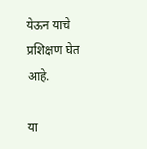येऊन याचे प्रशिक्षण घेत आहे.

या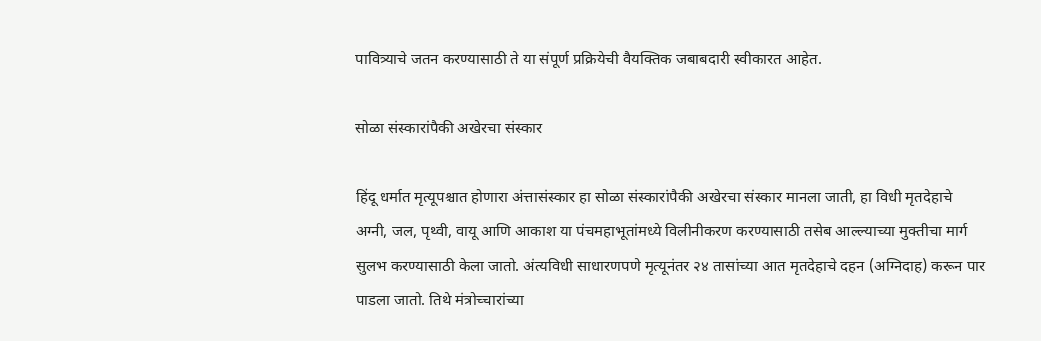पावित्र्याचे जतन करण्यासाठी ते या संपूर्ण प्रक्रियेची वैयक्तिक जबाबदारी स्वीकारत आहेत.

सोळा संस्कारांपैकी अखेरचा संस्कार

हिंदू धर्मात मृत्यूपश्चात होणारा अंत्तासंस्कार हा सोळा संस्कारांपैकी अखेरचा संस्कार मानला जाती, हा विधी मृतदेहाचे अग्नी, जल, पृथ्वी, वायू आणि आकाश या पंचमहाभूतांमध्ये विलीनीकरण करण्यासाठी तसेब आल्ल्याच्या मुक्तीचा मार्ग सुलभ करण्यासाठी केला जातो. अंत्यविधी साधारणपणे मृत्यूनंतर २४ तासांच्या आत मृतदेहाचे दहन (अग्निदाह) करून पार पाडला जातो. तिथे मंत्रोच्चारांच्या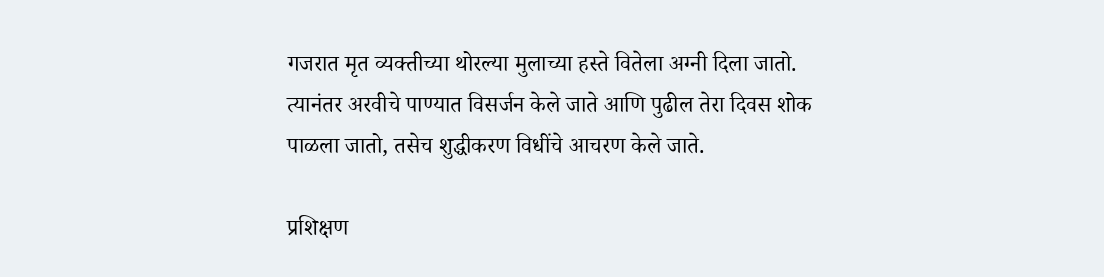गजरात मृत व्यक्तीच्या थोरल्या मुलाच्या हस्ते वितेला अग्नी दिला जातो. त्यानंतर अरवीचे पाण्यात विसर्जन केले जाते आणि पुढील तेरा दिवस शोक पाळला जातो, तसेच शुद्धीकरण विधींचे आचरण केले जाते.

प्रशिक्षण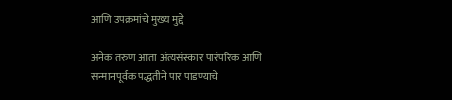आणि उपक्रमांचे मुख्य मुद्दे

अनेक तरुण आता अंत्यसंस्कार पारंपरिक आणि सन्मानपूर्वक पद्धतीने पार पाडण्याचे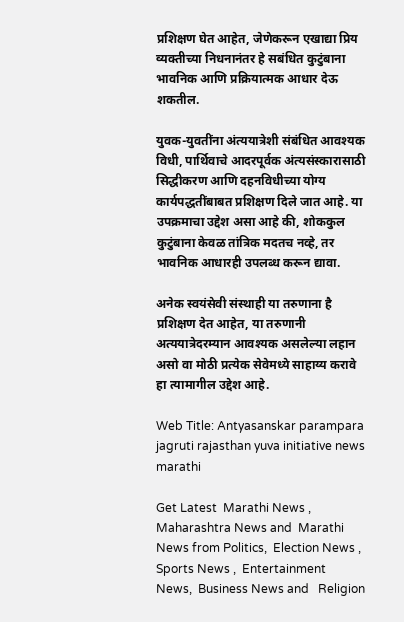प्रशिक्षण घेत आहेत, जेणेकरून एखाद्या प्रिय व्यक्तीच्या निधनानंतर हे सबंधित कुटुंबाना भावनिक आणि प्रक्रियात्मक आधार देऊ शकतील.

युवक-युवतींना अंत्ययात्रेशी संबंधित आवश्यक विधी, पार्थिवाचे आदरपूर्वक अंत्यसंस्कारासाठी सिद्धीकरण आणि दहनविधीच्या योग्य कार्यपद्धतींबाबत प्रशिक्षण दिले जात आहे. या उपक्रमाचा उद्देश असा आहे की, शोककुल कुटुंबाना केवळ तांत्रिक मदतच नव्हे, तर भावनिक आधारही उपलब्ध करून द्यावा.

अनेक स्वयंसेवी संस्थाही या तरुणाना है प्रशिक्षण देत आहेत, या तरुणानी अत्ययात्रेदरम्यान आवश्यक असलेल्या लहान असो वा मोठी प्रत्येक सेवेमध्ये साहाय्य करावे हा त्यामागील उद्देश आहे.

Web Title: Antyasanskar parampara jagruti rajasthan yuva initiative news marathi

Get Latest  Marathi News ,  Maharashtra News and  Marathi News from Politics,  Election News ,  Sports News ,  Entertainment News,  Business News and   Religion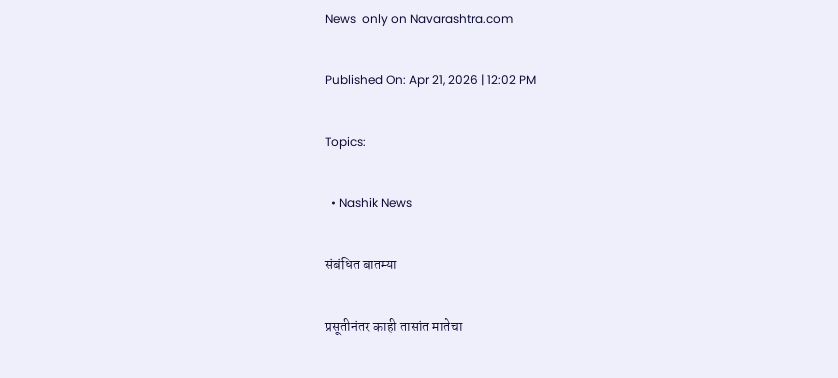News  only on Navarashtra.com

Published On: Apr 21, 2026 | 12:02 PM

Topics:

  • Nashik News

संबंधित बातम्या

प्रसूतीनंतर काही तासांत मातेचा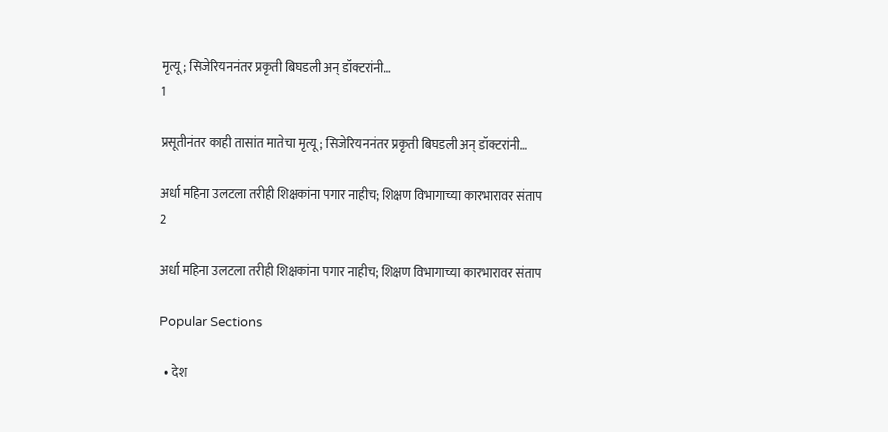मृत्यू; सिजेरियननंतर प्रकृती बिघडली अन् डॉक्टरांनी…
1

प्रसूतीनंतर काही तासांत मातेचा मृत्यू; सिजेरियननंतर प्रकृती बिघडली अन् डॉक्टरांनी…

अर्धा महिना उलटला तरीही शिक्षकांना पगार नाहीच; शिक्षण विभागाच्या कारभारावर संताप
2

अर्धा महिना उलटला तरीही शिक्षकांना पगार नाहीच; शिक्षण विभागाच्या कारभारावर संताप

Popular Sections

  • देश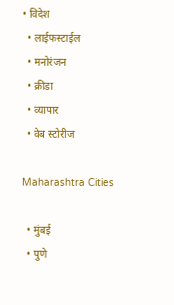• विदेश
  • लाईफस्टाईल
  • मनोरंजन
  • क्रीडा
  • व्यापार
  • वेब स्टोरीज

Maharashtra Cities

  • मुंबई
  • पुणे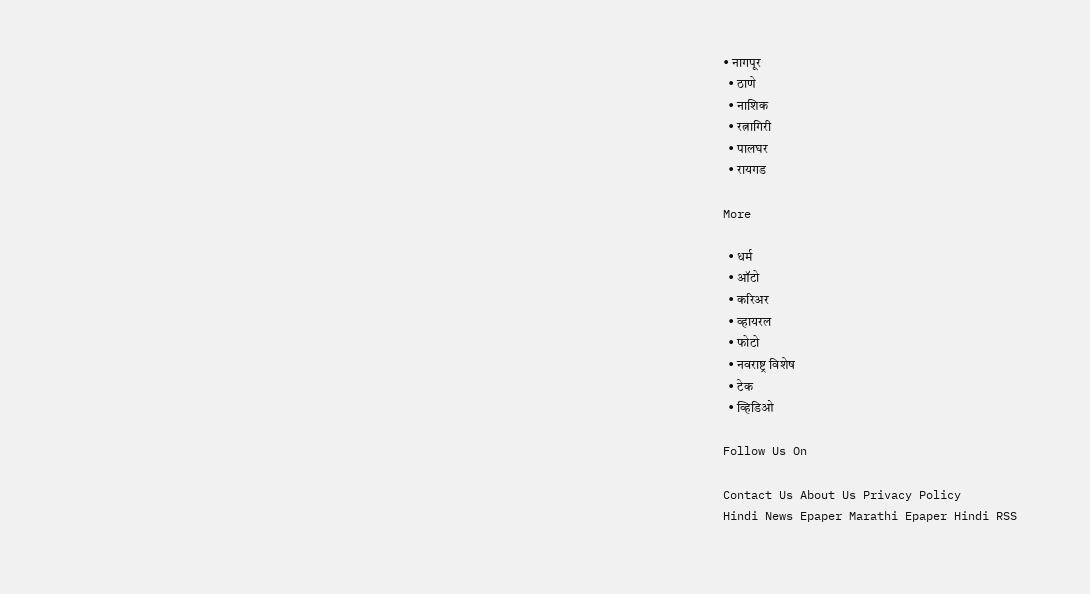• नागपूर
  • ठाणे
  • नाशिक
  • रत्नागिरी
  • पालघर
  • रायगड

More

  • धर्म
  • ऑटो
  • करिअर
  • व्हायरल
  • फोटो
  • नवराष्ट्र विशेष
  • टेक
  • व्हिडिओ

Follow Us On

Contact Us About Us Privacy Policy
Hindi News Epaper Marathi Epaper Hindi RSS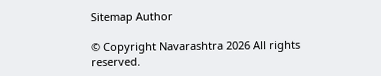Sitemap Author

© Copyright Navarashtra 2026 All rights reserved.